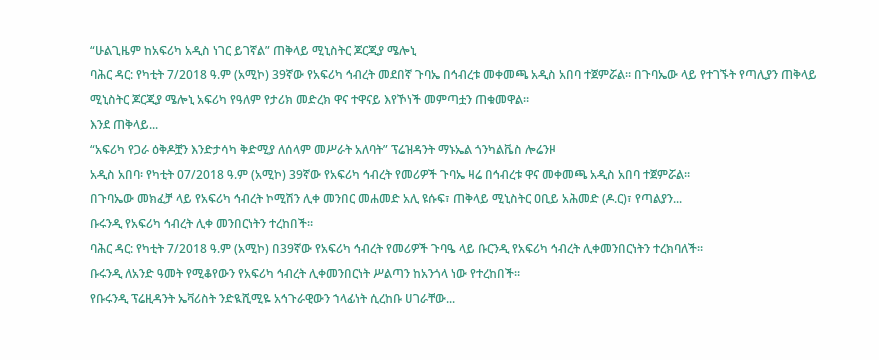“ሁልጊዜም ከአፍሪካ አዲስ ነገር ይገኛል” ጠቅላይ ሚኒስትር ጆርጂያ ሜሎኒ
ባሕር ዳር: የካቲት 7/2018 ዓ.ም (አሚኮ) 39ኛው የአፍሪካ ኅብረት መደበኛ ጉባኤ በኅብረቱ መቀመጫ አዲስ አበባ ተጀምሯል። በጉባኤው ላይ የተገኙት የጣሊያን ጠቅላይ ሚኒስትር ጆርጂያ ሜሎኒ አፍሪካ የዓለም የታሪክ መድረክ ዋና ተዋናይ እየኾነች መምጣቷን ጠቁመዋል።
እንደ ጠቅላይ...
“አፍሪካ የጋራ ዕቅዶቿን እንድታሳካ ቅድሚያ ለሰላም መሥራት አለባት” ፕሬዝዳንት ማኑኤል ጎንካልቬስ ሎሬንዞ
አዲስ አበባ፡ የካቲት 07/2018 ዓ.ም (አሚኮ) 39ኛው የአፍሪካ ኅብረት የመሪዎች ጉባኤ ዛሬ በኅብረቱ ዋና መቀመጫ አዲስ አበባ ተጀምሯል።
በጉባኤው መክፈቻ ላይ የአፍሪካ ኅብረት ኮሚሽን ሊቀ መንበር መሐመድ አሊ ዩሱፍ፣ ጠቅላይ ሚኒስትር ዐቢይ አሕመድ (ዶ.ር)፣ የጣልያን...
ቡሩንዲ የአፍሪካ ኅብረት ሊቀ መንበርነትን ተረከበች።
ባሕር ዳር: የካቲት 7/2018 ዓ.ም (አሚኮ) በ39ኛው የአፍሪካ ኅብረት የመሪዎች ጉባዔ ላይ ቡርንዲ የአፍሪካ ኅብረት ሊቀመንበርነትን ተረክባለች።
ቡሩንዲ ለአንድ ዓመት የሚቆየውን የአፍሪካ ኅብረት ሊቀመንበርነት ሥልጣን ከአንጎላ ነው የተረከበች።
የቡሩንዲ ፕሬዚዳንት ኤቫሪስት ንድዪሺሚዬ አኅጉራዊውን ኀላፊነት ሲረከቡ ሀገራቸው...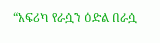“አፍሪካ የራሷን ዕድል በራሷ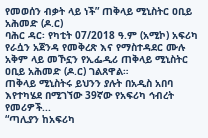የመወሰን ብቃት ላይ ነች” ጠቅላይ ሚኒስትር ዐቢይ አሕመድ (ዶ.ር)
ባሕር ዳር፡ የካቲት 07/2018 ዓ.ም (አሚኮ) አፍሪካ የራሷን አጀንዳ የመቅረጽ እና የማስተዳደር ሙሉ አቅም ላይ መኾኗን የኢፌዲሪ ጠቅላይ ሚኒስትር ዐቢይ አሕመድ (ዶ.ር) ገልጸዋል።
ጠቅላይ ሚኒስትሩ ይህንን ያሉት በአዲስ አበባ እየተካሄደ በሚገኘው 39ኛው የአፍሪካ ኅብረት የመሪዎች...
“ጣሊያን ከአፍሪካ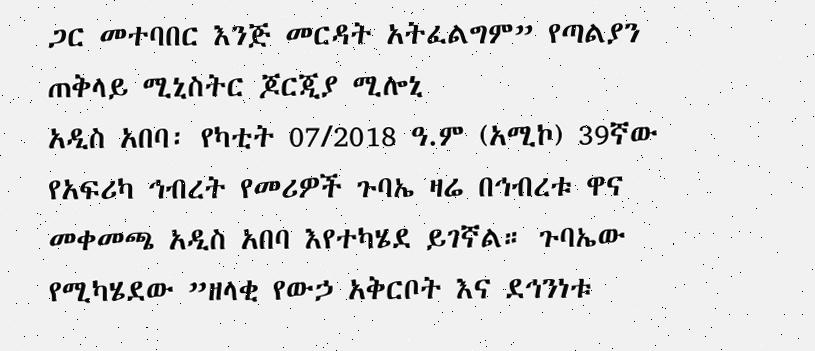ጋር መተባበር እንጅ መርዳት አትፈልግም” የጣልያን ጠቅላይ ሚኒስትር ጆርጂያ ሚሎኒ
አዲስ አበባ፡ የካቲት 07/2018 ዓ.ም (አሚኮ) 39ኛው የአፍሪካ ኅብረት የመሪዎች ጉባኤ ዛሬ በኅብረቱ ዋና መቀመጫ አዲስ አበባ እየተካሄደ ይገኛል። ጉባኤው የሚካሄደው ”ዘላቂ የውኃ አቅርቦት እና ደኅንነቱ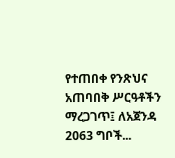የተጠበቀ የንጽህና አጠባበቅ ሥርዓቶችን ማረጋገጥ፤ ለአጀንዳ 2063 ግቦች...